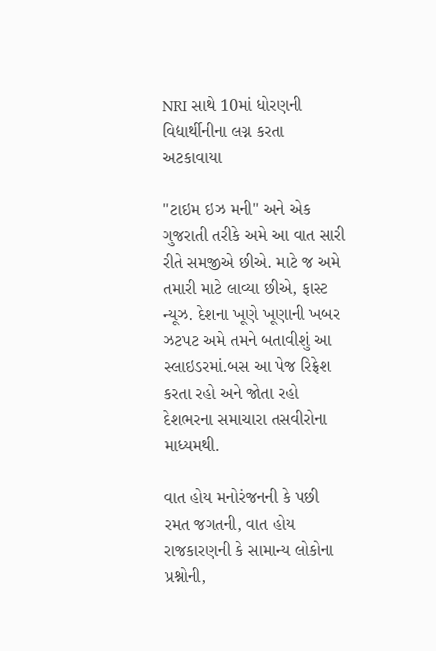NRI સાથે 10માં ધોરણની વિદ્યાર્થીનીના લગ્ન કરતા અટકાવાયા

"ટાઇમ ઇઝ મની" અને એક ગુજરાતી તરીકે અમે આ વાત સારી રીતે સમજીએ છીએ. માટે જ અમે તમારી માટે લાવ્યા છીએ, ફાસ્ટ ન્યૂઝ. દેશના ખૂણે ખૂણાની ખબર ઝટપટ અમે તમને બતાવીશું આ સ્લાઇડરમાં.બસ આ પેજ રિફ્રેશ કરતા રહો અને જોતા રહો દેશભરના સમાચારા તસવીરોના માધ્યમથી.

વાત હોય મનોરંજનની કે પછી રમત જગતની, વાત હોય રાજકારણની કે સામાન્ય લોકોના પ્રશ્નોની,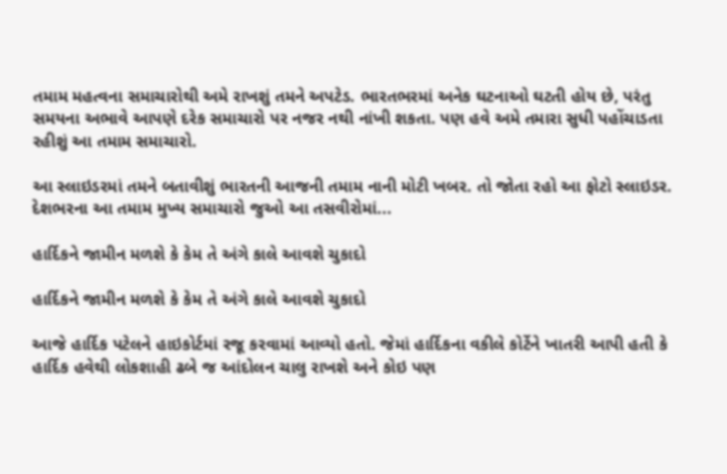તમામ મહત્વના સમાચારોથી અમે રાખશું તમને અપટેડ. ભારતભરમાં અનેક ઘટનાઓ ઘટતી હોય છે, પરંતુ સમયના અભાવે આપણે દરેક સમાચારો પર નજર નથી નાંખી શકતા. પણ હવે અમે તમારા સુધી પહોંચાડતા રહીશું આ તમામ સમાચારો.

આ સ્લાઇડરમાં તમને બતાવીશું ભારતની આજની તમામ નાની મોટી ખબર. તો જોતા રહો આ ફોટો સ્લાઇડર. દેશભરના આ તમામ મુખ્ય સમાચારો જુઓ આ તસવીરોમાં...

હાર્દિકને જામીન મળશે કે કેમ તે અંગે કાલે આવશે ચુકાદો

હાર્દિકને જામીન મળશે કે કેમ તે અંગે કાલે આવશે ચુકાદો

આજે હાર્દિક પટેલને હાઇકોર્ટમાં રજૂ કરવામાં આવ્યો હતો. જેમાં હાર્દિકના વકીલે કોર્ટેને ખાતરી આપી હતી કે હાર્દિક હવેથી લોકશાહી ઢબે જ આંદોલન ચાલુ રાખશે અને કોઇ પણ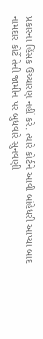પ્રકારના હિંસક ઉચ્ચારણ નહીં કરે. ત્યારે કોર્ટને આવી બાંહેધરી આપ્યા બાદ નામદાર કોર્ટે તેની જામીન પર બુધવારે સુનવણી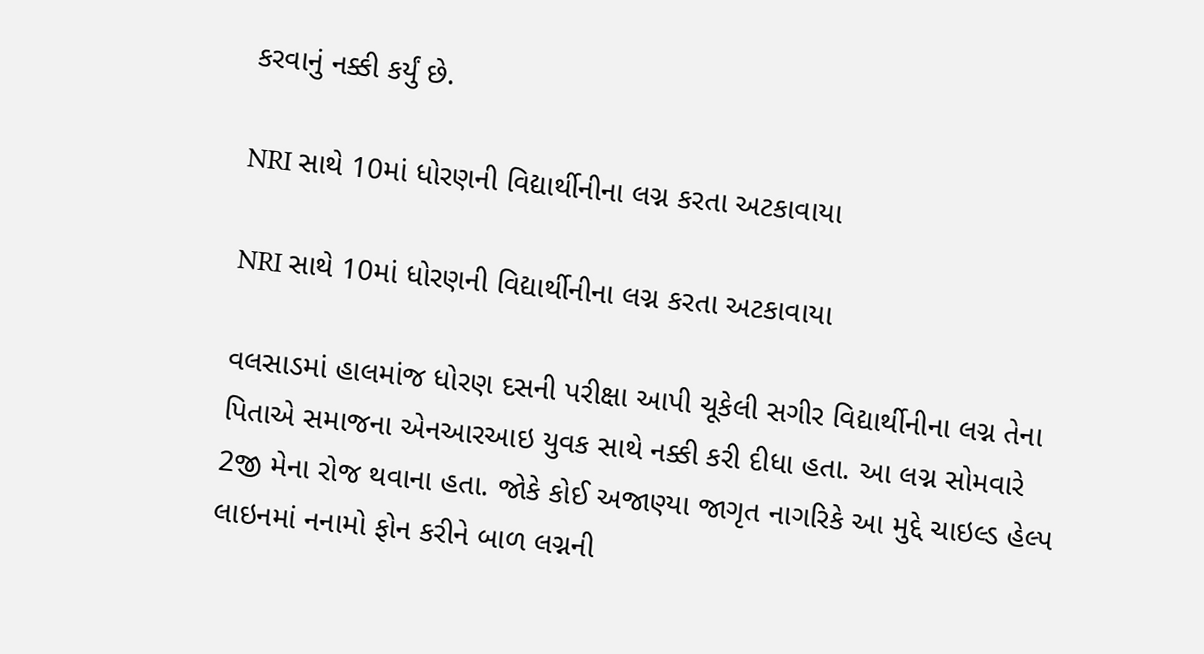કરવાનું નક્કી કર્યું છે.

NRI સાથે 10માં ધોરણની વિદ્યાર્થીનીના લગ્ન કરતા અટકાવાયા

NRI સાથે 10માં ધોરણની વિદ્યાર્થીનીના લગ્ન કરતા અટકાવાયા

વલસાડમાં હાલમાંજ ધોરણ દસની પરીક્ષા આપી ચૂકેલી સગીર વિદ્યાર્થીનીના લગ્ન તેના પિતાએ સમાજના એનઆરઆઇ યુવક સાથે નક્કી કરી દીધા હતા. આ લગ્ન સોમવારે 2જી મેના રોજ થવાના હતા. જોકે કોઈ અજાણ્યા જાગૃત નાગરિકે આ મુદ્દે ચાઇલ્ડ હેલ્પ લાઇનમાં નનામો ફોન કરીને બાળ લગ્નની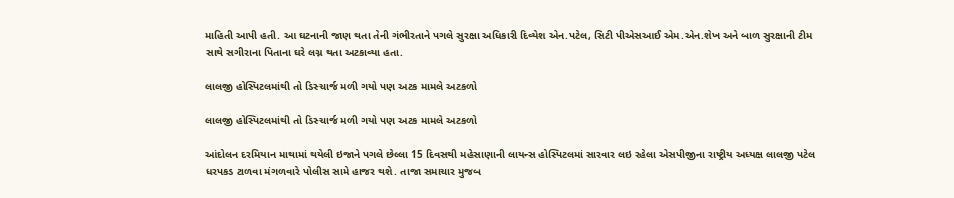માહિતી આપી હતી. આ ઘટનાની જાણ થતા તેની ગંભીરતાને પગલે સુરક્ષા અધિકારી દિવ્યેશ એન.પટેલ, સિટી પીએસઆઈ એમ.એન.શેખ અને બાળ સુરક્ષાની ટીમ સાથે સગીરાના પિતાના ઘરે લગ્ન થતા અટકાવ્યા હતા.

લાલજી હોસ્પિટલમાંથી તો ડિસ્ચાર્જ મળી ગયો પણ અટક મામલે અટકળો

લાલજી હોસ્પિટલમાંથી તો ડિસ્ચાર્જ મળી ગયો પણ અટક મામલે અટકળો

આંદોલન દરમિયાન માથામાં થયેલી ઇજાને પગલે છેલ્લા 15 દિવસથી મહેસાણાની લાયન્સ હોસ્પિટલમાં સારવાર લઇ રહેલા એસપીજીના રાષ્ટ્રીય અધ્યક્ષ લાલજી પટેલ ધરપકડ ટાળવા મંગળવારે પોલીસ સામે હાજર થશે. તાજા સમાચાર મુજબ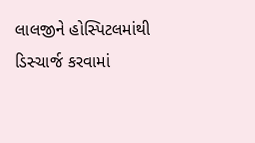લાલજીને હોસ્પિટલમાંથી ડિસ્ચાર્જ કરવામાં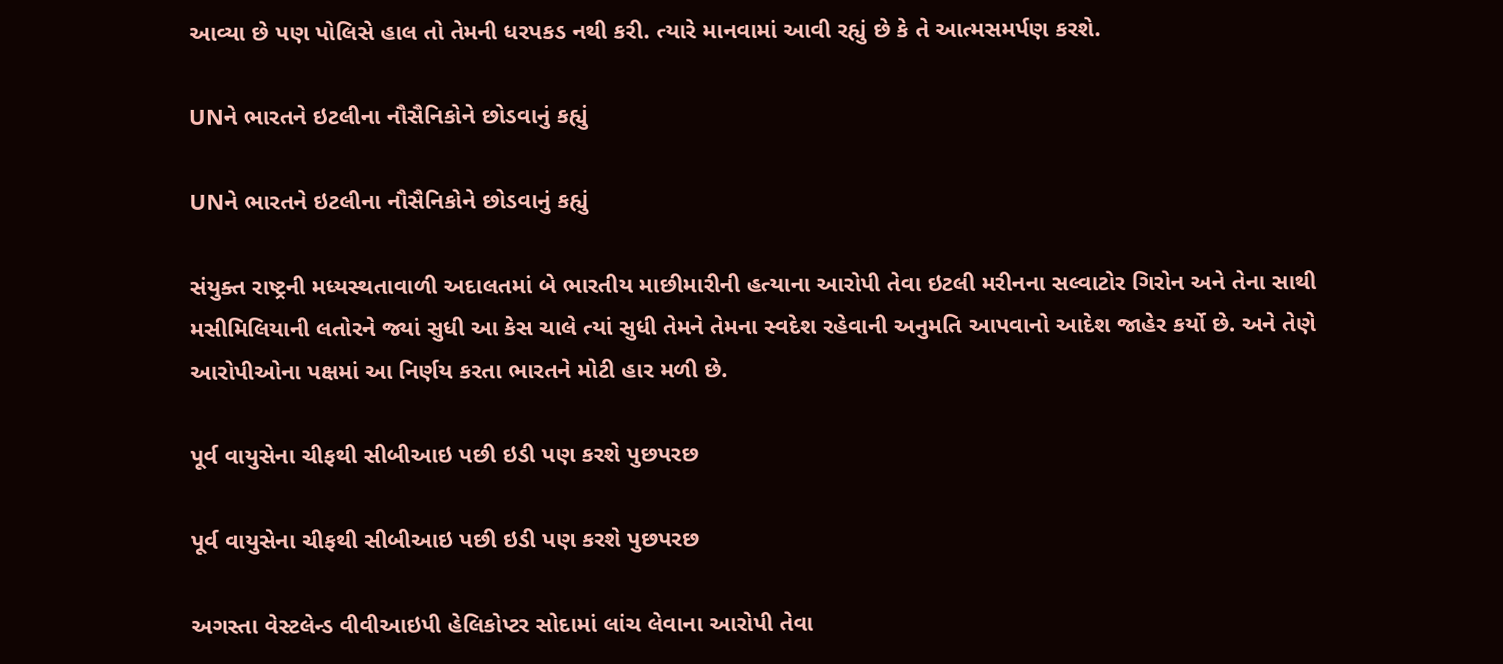આવ્યા છે પણ પોલિસે હાલ તો તેમની ધરપકડ નથી કરી. ત્યારે માનવામાં આવી રહ્યું છે કે તે આત્મસમર્પણ કરશે.

UNને ભારતને ઇટલીના નૌસૈનિકોને છોડવાનું કહ્યું

UNને ભારતને ઇટલીના નૌસૈનિકોને છોડવાનું કહ્યું

સંયુક્ત રાષ્ટ્રની મધ્યસ્થતાવાળી અદાલતમાં બે ભારતીય માછીમારીની હત્યાના આરોપી તેવા ઇટલી મરીનના સલ્વાટોર ગિરોન અને તેના સાથી મસીમિલિયાની લતોરને જ્યાં સુધી આ કેસ ચાલે ત્યાં સુધી તેમને તેમના સ્વદેશ રહેવાની અનુમતિ આપવાનો આદેશ જાહેર કર્યો છે. અને તેણે આરોપીઓના પક્ષમાં આ નિર્ણય કરતા ભારતને મોટી હાર મળી છે.

પૂર્વ વાયુસેના ચીફથી સીબીઆઇ પછી ઇડી પણ કરશે પુછપરછ

પૂર્વ વાયુસેના ચીફથી સીબીઆઇ પછી ઇડી પણ કરશે પુછપરછ

અગસ્તા વેસ્ટલેન્ડ વીવીઆઇપી હેલિકોપ્ટર સોદામાં લાંચ લેવાના આરોપી તેવા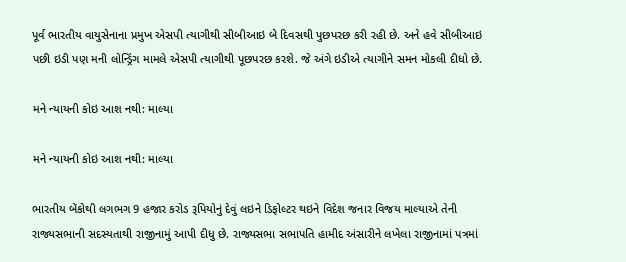પૂર્વ ભારતીય વાયુસેનાના પ્રમુખ એસપી ત્યાગીથી સીબીઆઇ બે દિવસથી પુછપરછ કરી રહી છે. અને હવે સીબીઆઇ પછી ઇડી પણ મની લોન્ડ્રિંગ મામલે એસપી ત્યાગીથી પૂછપરછ કરશે. જે અંગે ઇડીએ ત્યાગીને સમન મોકલી દીધો છે.

મને ન્યાયની કોઇ આશ નથી: માલ્યા

મને ન્યાયની કોઇ આશ નથી: માલ્યા

ભારતીય બેંકોથી લગભગ 9 હજાર કરોડ રૂપિયોનું દેવું લઇને ડિફોલ્ટર થઇને વિદેશ જનાર વિજય માલ્યાએ તેની રાજ્યસભાની સદસ્યતાથી રાજીનામું આપી દીધુ છે. રાજ્યસભા સભાપતિ હામીદ અંસારીને લખેલા રાજીનામાં પત્રમાં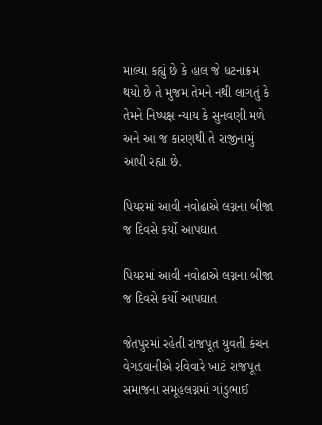માલ્યા કહ્યું છે કે હાલ જે ધટનાક્રમ થયો છે તે મુજમ તેમને નથી લાગતું કે તેમને નિષ્પક્ષ ન્યાય કે સુનવણી મળે અને આ જ કારણથી તે રાજીનામું આપી રહ્યા છે.

પિયરમાં આવી નવોઢાએ લગ્નના બીજા જ દિવસે કર્યો આપઘાત

પિયરમાં આવી નવોઢાએ લગ્નના બીજા જ દિવસે કર્યો આપઘાત

જેતપુરમાં રહેતી રાજપૂત યુવતી કંચન વેગડવાનીએ રવિવારે ખાટં રાજપૂત સમાજના સમૂહલગ્નમાં ગાંડુભાઈ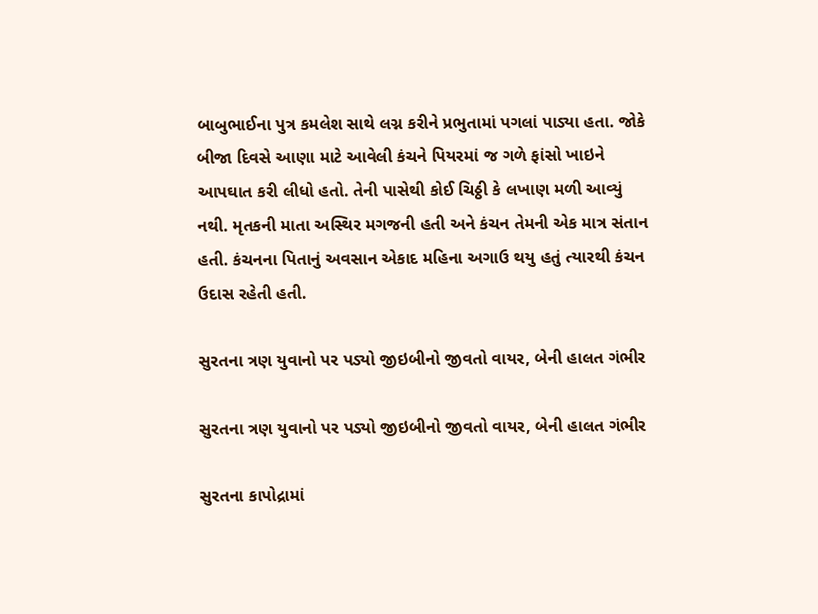બાબુભાઈના પુત્ર કમલેશ સાથે લગ્ન કરીને પ્રભુતામાં પગલાં પાડ્યા હતા. જોકે બીજા દિવસે આણા માટે આવેલી કંચને પિયરમાં જ ગળે ફાંસો ખાઇને આપઘાત કરી લીધો હતો. તેની પાસેથી કોઈ ચિઠ્ઠી કે લખાણ મળી આવ્યું નથી. મૃતકની માતા અસ્થિર મગજની હતી અને કંચન તેમની એક માત્ર સંતાન હતી. કંચનના પિતાનું અવસાન એકાદ મહિના અગાઉ થયુ હતું ત્યારથી કંચન ઉદાસ રહેતી હતી.

સુરતના ત્રણ યુવાનો પર પડ્યો જીઇબીનો જીવતો વાયર, બેની હાલત ગંભીર

સુરતના ત્રણ યુવાનો પર પડ્યો જીઇબીનો જીવતો વાયર, બેની હાલત ગંભીર

સુરતના કાપોદ્રામાં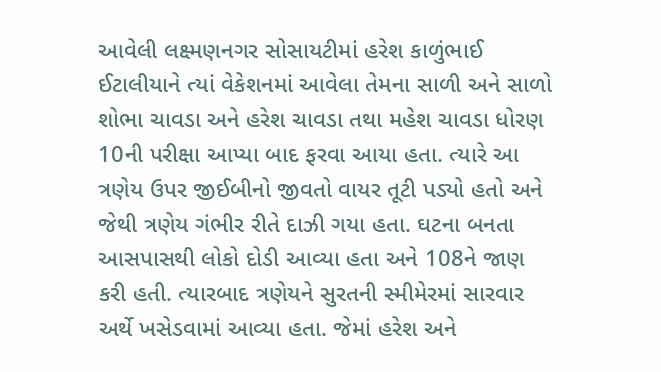આવેલી લક્ષ્મણનગર સોસાયટીમાં હરેશ કાળુંભાઈ ઈટાલીયાને ત્યાં વેકેશનમાં આવેલા તેમના સાળી અને સાળો શોભા ચાવડા અને હરેશ ચાવડા તથા મહેશ ચાવડા ધોરણ 10ની પરીક્ષા આપ્યા બાદ ફરવા આયા હતા. ત્યારે આ ત્રણેય ઉપર જીઈબીનો જીવતો વાયર તૂટી પડ્યો હતો અને જેથી ત્રણેય ગંભીર રીતે દાઝી ગયા હતા. ઘટના બનતા આસપાસથી લોકો દોડી આવ્યા હતા અને 108ને જાણ કરી હતી. ત્યારબાદ ત્રણેયને સુરતની સ્મીમેરમાં સારવાર અર્થે ખસેડવામાં આવ્યા હતા. જેમાં હરેશ અને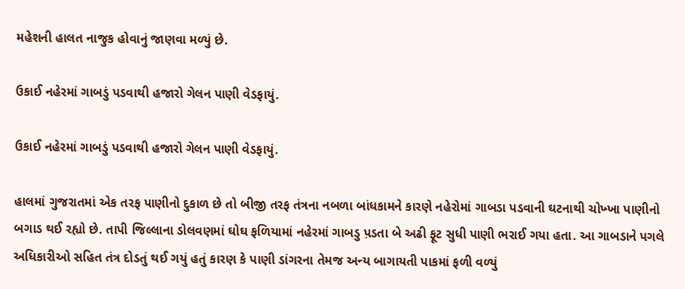મહેશની હાલત નાજુક હોવાનું જાણવા મળ્યું છે.

ઉકાઈ નહેરમાં ગાબડું પડવાથી હજારો ગેલન પાણી વેડફાયું.

ઉકાઈ નહેરમાં ગાબડું પડવાથી હજારો ગેલન પાણી વેડફાયું.

હાલમાં ગુજરાતમાં એક તરફ પાણીનો દુકાળ છે તો બીજી તરફ તંત્રના નબળા બાંધકામને કારણે નહેરોમાં ગાબડા પડવાની ઘટનાથી ચોખ્ખા પાણીનો બગાડ થઈ રહ્યો છે. તાપી જિલ્લાના ડોલવણમાં ઘોઘ ફળિયામાં નહેરમાં ગાબડુ પ઼ડતા બે અઢી ફૂટ સુધી પાણી ભરાઈ ગયા હતા. આ ગાબડાને પગલે અધિકારીઓ સહિત તંત્ર દોડતું થઈ ગયું હતું કારણ કે પાણી ડાંગરના તેમજ અન્ય બાગાયતી પાકમાં ફળી વળ્યું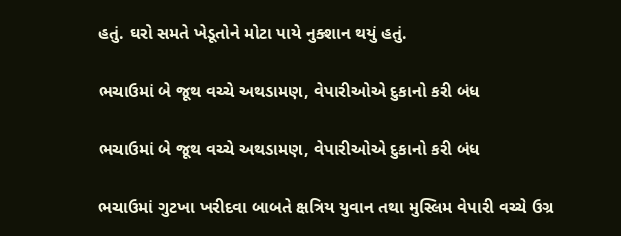હતું. ઘરો સમતે ખેડૂતોને મોટા પાયે નુક્શાન થયું હતું.

ભચાઉમાં બે જૂથ વચ્ચે અથડામણ, વેપારીઓએ દુકાનો કરી બંધ

ભચાઉમાં બે જૂથ વચ્ચે અથડામણ, વેપારીઓએ દુકાનો કરી બંધ

ભચાઉમાં ગુટખા ખરીદવા બાબતે ક્ષત્રિય યુવાન તથા મુસ્લિમ વેપારી વચ્ચે ઉગ્ર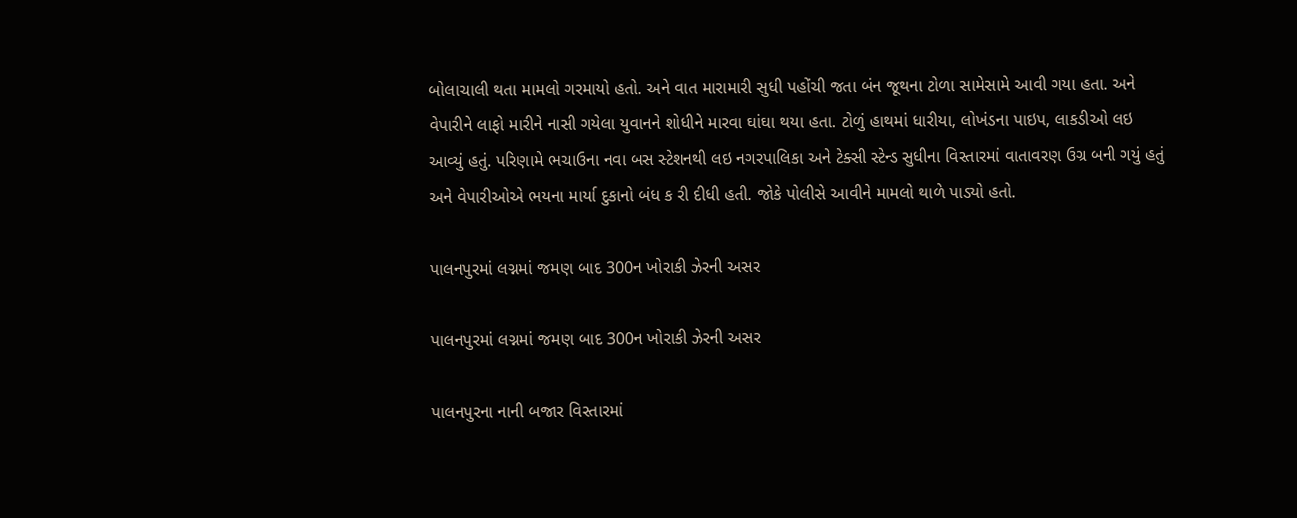બોલાચાલી થતા મામલો ગરમાયો હતો. અને વાત મારામારી સુધી પહોંચી જતા બંન જૂથના ટોળા સામેસામે આવી ગયા હતા. અને વેપારીને લાફો મારીને નાસી ગયેલા યુવાનને શોધીને મારવા ઘાંઘા થયા હતા. ટોળું હાથમાં ધારીયા, લોખંડના પાઇપ, લાકડીઓ લઇ આવ્યું હતું. પરિણામે ભચાઉના નવા બસ સ્ટેશનથી લઇ નગરપાલિકા અને ટેક્સી સ્ટેન્ડ સુધીના વિસ્તારમાં વાતાવરણ ઉગ્ર બની ગયું હતું અને વેપારીઓએ ભયના માર્યા દુકાનો બંધ ક રી દીધી હતી. જોકે પોલીસે આવીને મામલો થાળે પાડ્યો હતો.

પાલનપુરમાં લગ્નમાં જમણ બાદ 300ન ખોરાકી ઝેરની અસર

પાલનપુરમાં લગ્નમાં જમણ બાદ 300ન ખોરાકી ઝેરની અસર

પાલનપુરના નાની બજાર વિસ્તારમાં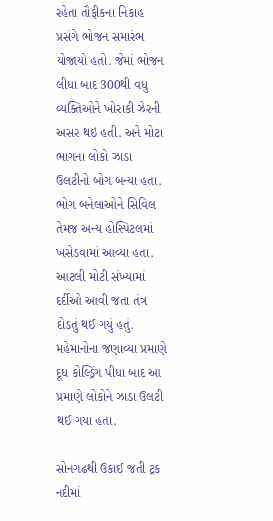રહેતા તૌફીકના નિકાહ પ્રસંગે ભોજન સમારંભ યોજાયો હતો. જેમાં ભોજન લીધા બાદ 300થી વધુ વ્યક્તિઓને ખોરાકી ઝેરની અસર થઇ હતી. અને મોટા ભાગના લોકો ઝાડા ઉલટીનો બોગ બન્યા હતા. ભોગ બનેલાઓને સિવિલ તેમજ અન્ય હોસ્પિટલમાં ખસેડવામાં આવ્યા હતા. આટલી મોટી સંખ્યામાં દર્દીઓ આવી જતા તંત્ર દોડતું થઈ ગયું હતું. મહેમાનોના જણાવ્યા પ્રમાણે દૂધ કોલ્ડ્રિંગ પીધા બાદ આ પ્રમાણે લોકોને ઝાડા ઉલટી થઈ ગયા હતા.

સોનગઢથી ઉકાઈ જતી ટ્રક નદીમાં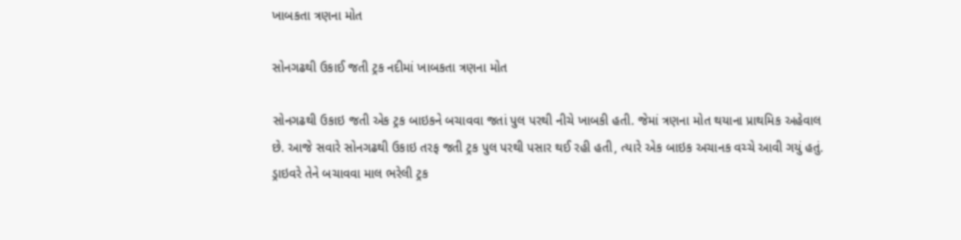ખાબકતા ત્રણના મોત

સોનગઢથી ઉકાઈ જતી ટ્રક નદીમાં ખાબકતા ત્રણના મોત

સોનગઢથી ઉકાઇ જતી એક ટ્રક બાઇકને બચાવવા જતાં પુલ પરથી નીચે ખાબકી હતી. જેમાં ત્રણના મોત થયાના પ્રાથમિક અહેવાલ છે. આજે સવારે સોનગઢથી ઉકાઇ તરફ જતી ટ્રક પુલ પરથી પસાર થઈ રહી હતી, ત્યારે એક બાઇક અચાનક વચ્ચે આવી ગયું હતું. ડ્રાઇવરે તેને બચાવવા માલ ભરેલી ટ્રક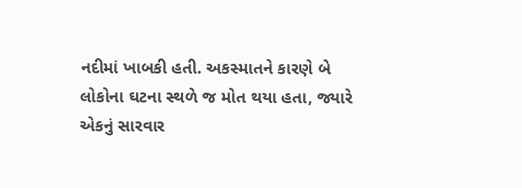નદીમાં ખાબકી હતી. અકસ્માતને કારણે બે લોકોના ઘટના સ્થળે જ મોત થયા હતા, જ્યારે એકનું સારવાર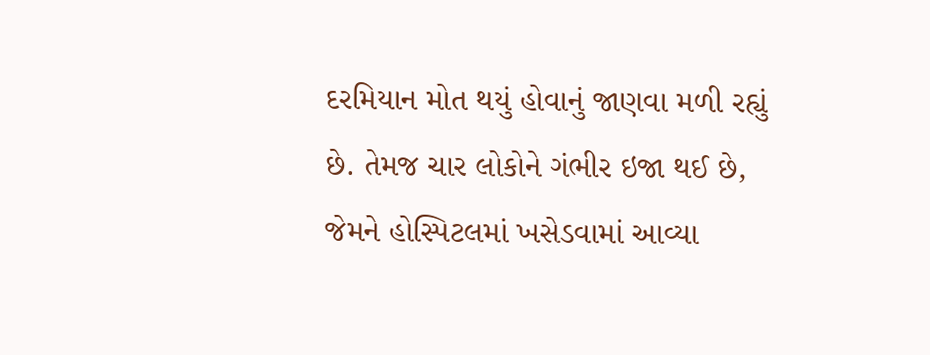દરમિયાન મોત થયું હોવાનું જાણવા મળી રહ્યું છે. તેમજ ચાર લોકોને ગંભીર ઇજા થઈ છે, જેમને હોસ્પિટલમાં ખસેડવામાં આવ્યા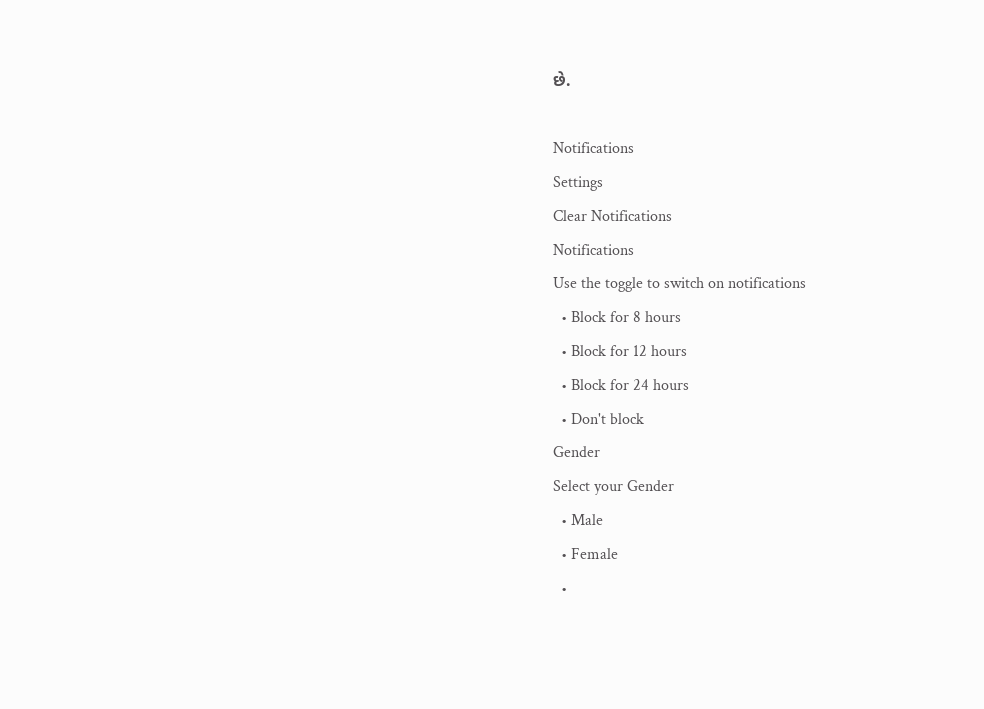છે.

Notifications
Settings
Clear Notifications
Notifications
Use the toggle to switch on notifications
  • Block for 8 hours
  • Block for 12 hours
  • Block for 24 hours
  • Don't block
Gender
Select your Gender
  • Male
  • Female
  •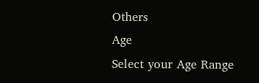Others
Age
Select your Age Range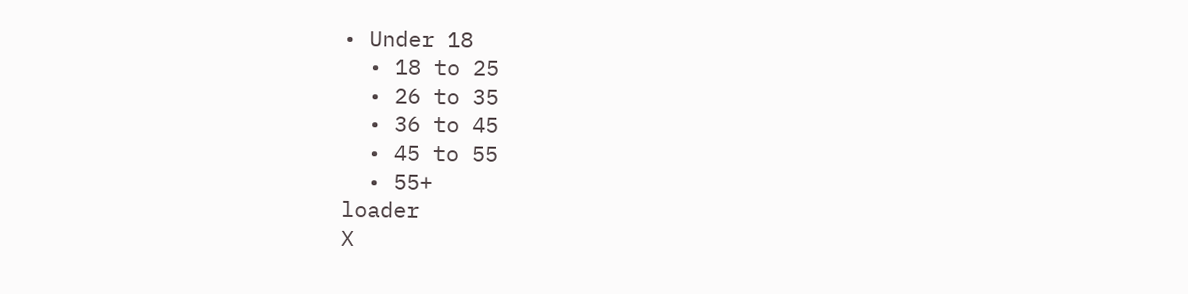• Under 18
  • 18 to 25
  • 26 to 35
  • 36 to 45
  • 45 to 55
  • 55+
loader
X